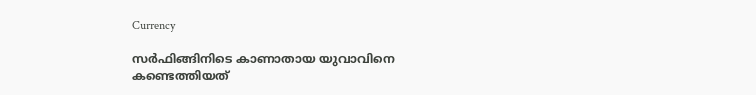Currency

സര്‍ഫിങ്ങിനിടെ കാണാതായ യുവാവിനെ കണ്ടെത്തിയത്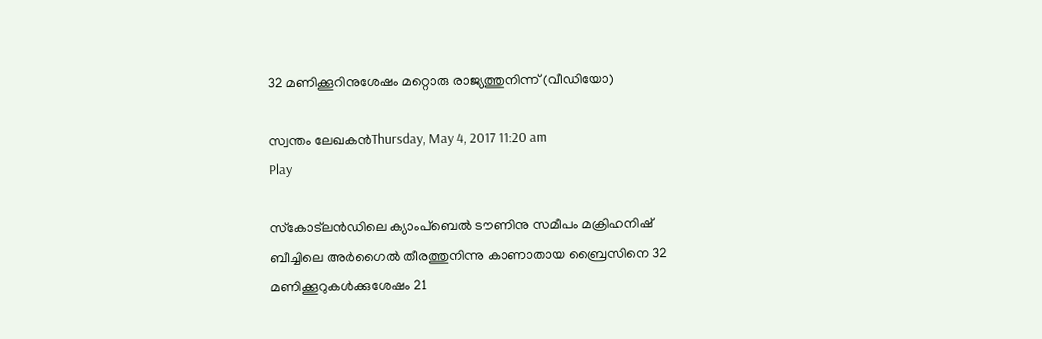32 മണിക്കൂറിനുശേഷം മറ്റൊരു രാജ്യത്തുനിന്ന് (വീഡിയോ)

സ്വന്തം ലേഖകന്‍Thursday, May 4, 2017 11:20 am
Play

സ്‌കോട്ലന്‍ഡിലെ ക്യാംപ്ബെല്‍ ടൗണിനു സമീപം മക്രിഹനിഷ് ബീച്ചിലെ അര്‍ഗൈല്‍ തീരത്തുനിന്നു കാണാതായ ബ്രൈസിനെ 32 മണിക്കൂറുകള്‍ക്കുശേഷം 21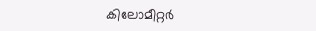കിലോമീറ്റര്‍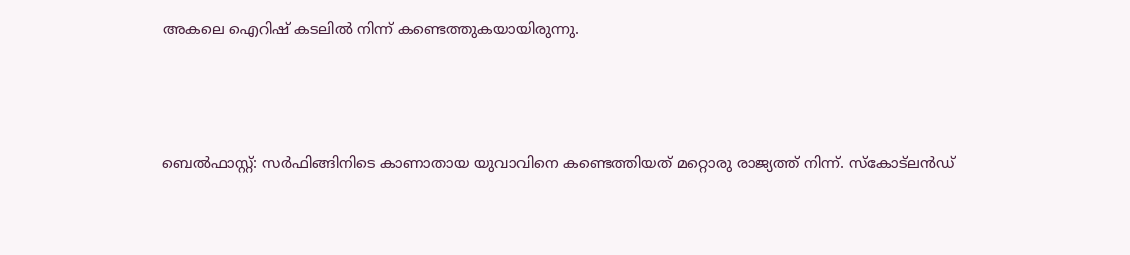അകലെ ഐറിഷ് കടലില്‍ നിന്ന് കണ്ടെത്തുകയായിരുന്നു.



ബെല്‍ഫാസ്റ്റ്: സര്‍ഫിങ്ങിനിടെ കാണാതായ യുവാവിനെ കണ്ടെത്തിയത് മറ്റൊരു രാജ്യത്ത് നിന്ന്. സ്‌കോട്ലന്‍ഡ്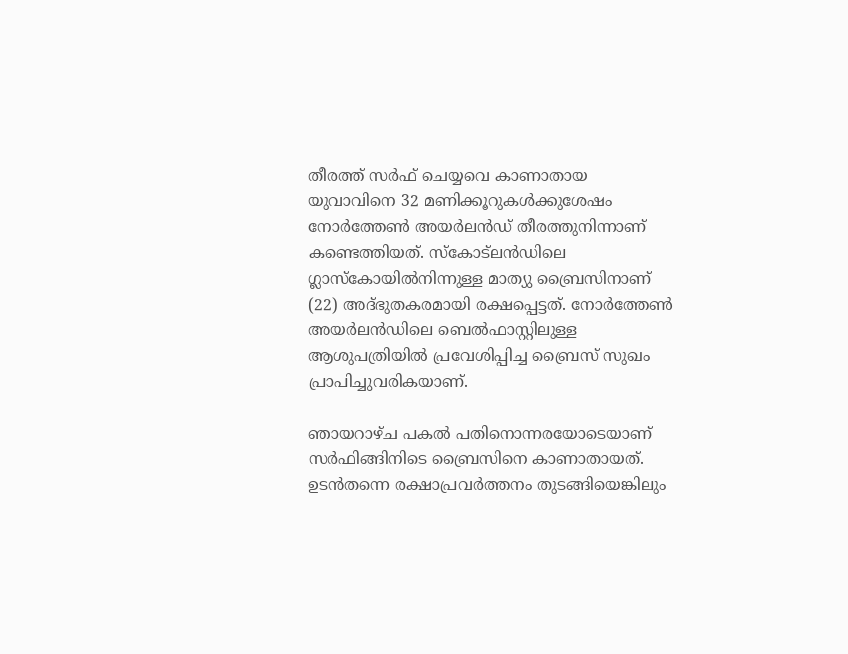തീരത്ത് സര്‍ഫ് ചെയ്യവെ കാണാതായ യുവാവിനെ 32 മണിക്കൂറുകള്‍ക്കുശേഷം നോര്‍ത്തേണ്‍ അയര്‍ലന്‍ഡ് തീരത്തുനിന്നാണ് കണ്ടെത്തിയത്. സ്‌കോട്ലന്‍ഡിലെ ഗ്ലാസ്‌കോയില്‍നിന്നുള്ള മാത്യു ബ്രൈസിനാണ് (22) അദ്ഭുതകരമായി രക്ഷപ്പെട്ടത്. നോര്‍ത്തേണ്‍ അയര്‍ലന്‍ഡിലെ ബെല്‍ഫാസ്റ്റിലുള്ള ആശുപത്രിയില്‍ പ്രവേശിപ്പിച്ച ബ്രൈസ് സുഖം പ്രാപിച്ചുവരികയാണ്.

ഞായറാഴ്ച പകല്‍ പതിനൊന്നരയോടെയാണ് സര്‍ഫിങ്ങിനിടെ ബ്രൈസിനെ കാണാതായത്. ഉടന്‍തന്നെ രക്ഷാപ്രവര്‍ത്തനം തുടങ്ങിയെങ്കിലും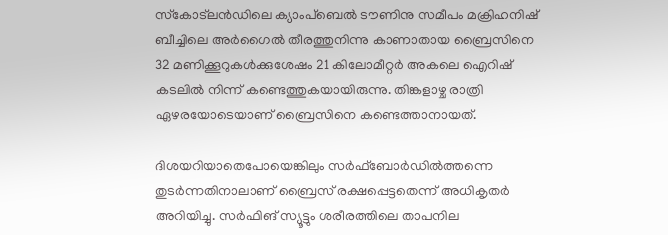സ്‌കോട്ലന്‍ഡിലെ ക്യാംപ്ബെല്‍ ടൗണിനു സമീപം മക്രിഹനിഷ് ബീച്ചിലെ അര്‍ഗൈല്‍ തീരത്തുനിന്നു കാണാതായ ബ്രൈസിനെ 32 മണിക്കൂറുകള്‍ക്കുശേഷം 21 കിലോമീറ്റര്‍ അകലെ ഐറിഷ് കടലില്‍ നിന്ന് കണ്ടെത്തുകയായിരുന്നു. തിങ്കളാഴ്ച രാത്രി ഏഴരയോടെയാണ് ബ്രൈസിനെ കണ്ടെത്താനായത്.

ദിശയറിയാതെപോയെങ്കിലും സര്‍ഫ്ബോര്‍ഡില്‍ത്തന്നെ തുടര്‍ന്നതിനാലാണ് ബ്രൈസ് രക്ഷപ്പെട്ടതെന്ന് അധികൃതര്‍ അറിയിച്ചു. സര്‍ഫിങ് സ്യൂട്ടും ശരീരത്തിലെ താപനില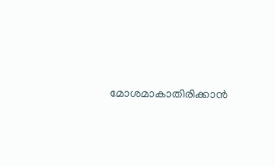മോശമാകാതിരിക്കാന്‍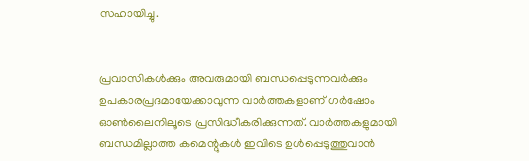സഹായിച്ചു.


പ്രവാസികൾക്കും അവരുമായി ബന്ധപ്പെടുന്നവർക്കും ഉപകാരപ്രദമായേക്കാവുന്ന വാർത്തകളാണ് ഗർഷോം ഓൺലൈനിലൂടെ പ്രസിദ്ധീകരിക്കുന്നത്. വാർത്തകളുമായി ബന്ധമില്ലാത്ത കമെന്റുകൾ ഇവിടെ ഉൾപ്പെടുത്തുവാൻ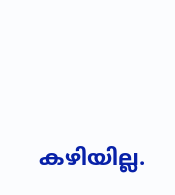കഴിയില്ല.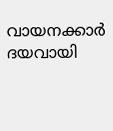വായനക്കാർ ദയവായി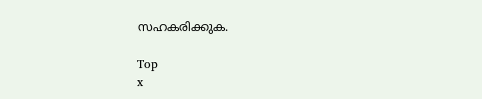സഹകരിക്കുക.

Top
x